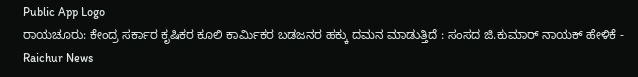Public App Logo
ರಾಯಚೂರು: ಕೇಂದ್ರ ಸರ್ಕಾರ ಕೃಷಿಕರ ಕೂಲಿ ಕಾರ್ಮಿಕರ ಬಡಜನರ ಹಕ್ಕು ದಮನ ಮಾಡುತ್ತಿದೆ : ಸಂಸದ ಜಿ.ಕುಮಾರ್ ನಾಯಕ್ ಹೇಳಿಕೆ - Raichur News